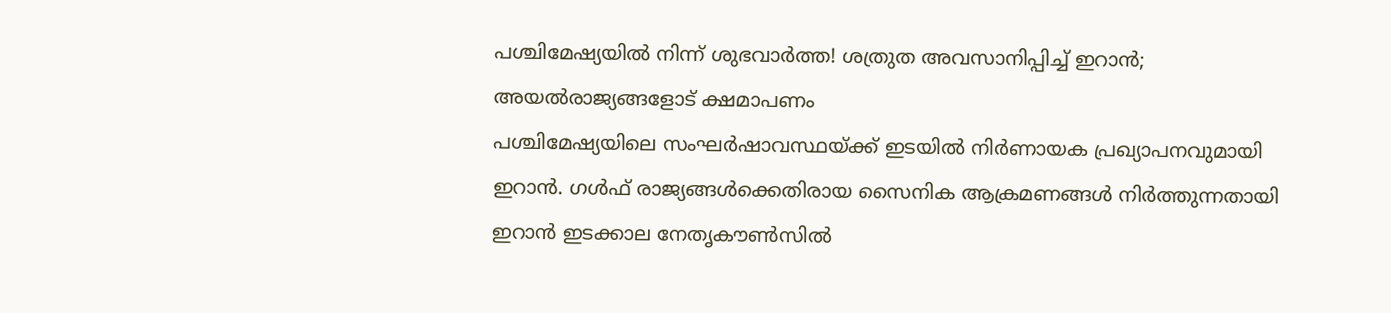പശ്ചിമേഷ്യയിൽ നിന്ന് ശുഭവാർത്ത! ശത്രുത അവസാനിപ്പിച്ച് ഇറാൻ; അയൽരാജ്യങ്ങളോട് ക്ഷമാപണം
പശ്ചിമേഷ്യയിലെ സംഘർഷാവസ്ഥയ്ക്ക് ഇടയിൽ നിർണായക പ്രഖ്യാപനവുമായി ഇറാൻ. ഗൾഫ് രാജ്യങ്ങൾക്കെതിരായ സൈനിക ആക്രമണങ്ങൾ നിർത്തുന്നതായി ഇറാൻ ഇടക്കാല നേതൃകൗൺസിൽ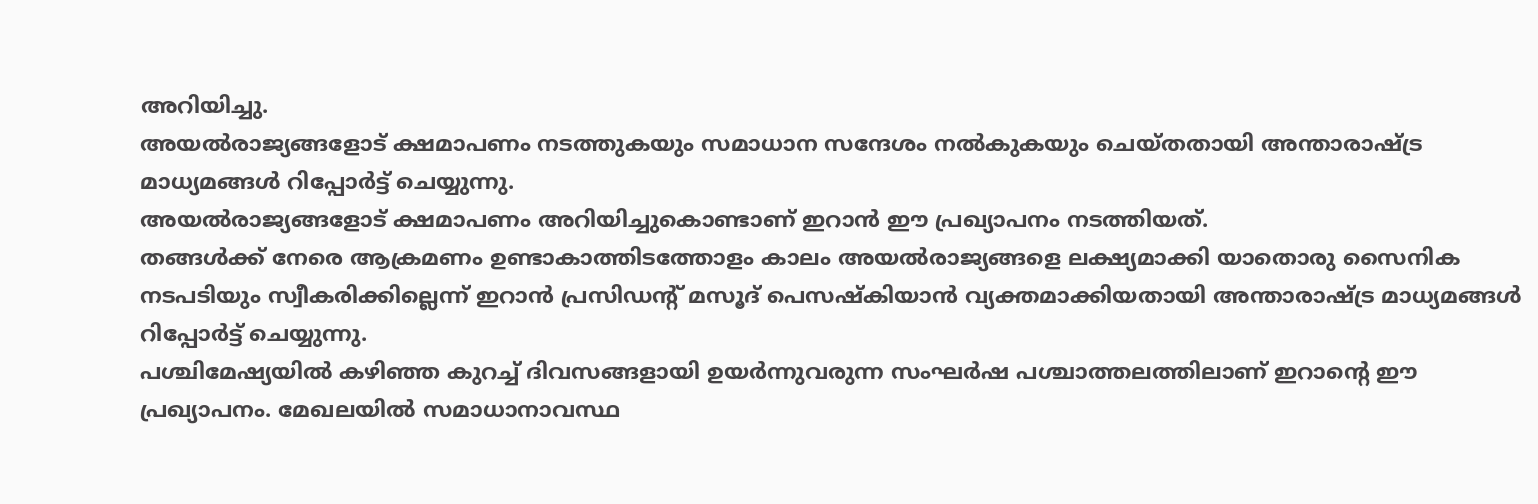അറിയിച്ചു.
അയൽരാജ്യങ്ങളോട് ക്ഷമാപണം നടത്തുകയും സമാധാന സന്ദേശം നൽകുകയും ചെയ്തതായി അന്താരാഷ്ട്ര മാധ്യമങ്ങൾ റിപ്പോർട്ട് ചെയ്യുന്നു.
അയൽരാജ്യങ്ങളോട് ക്ഷമാപണം അറിയിച്ചുകൊണ്ടാണ് ഇറാൻ ഈ പ്രഖ്യാപനം നടത്തിയത്.
തങ്ങൾക്ക് നേരെ ആക്രമണം ഉണ്ടാകാത്തിടത്തോളം കാലം അയൽരാജ്യങ്ങളെ ലക്ഷ്യമാക്കി യാതൊരു സൈനിക നടപടിയും സ്വീകരിക്കില്ലെന്ന് ഇറാൻ പ്രസിഡന്റ് മസൂദ് പെസഷ്കിയാൻ വ്യക്തമാക്കിയതായി അന്താരാഷ്ട്ര മാധ്യമങ്ങൾ റിപ്പോർട്ട് ചെയ്യുന്നു.
പശ്ചിമേഷ്യയിൽ കഴിഞ്ഞ കുറച്ച് ദിവസങ്ങളായി ഉയർന്നുവരുന്ന സംഘർഷ പശ്ചാത്തലത്തിലാണ് ഇറാന്റെ ഈ പ്രഖ്യാപനം. മേഖലയിൽ സമാധാനാവസ്ഥ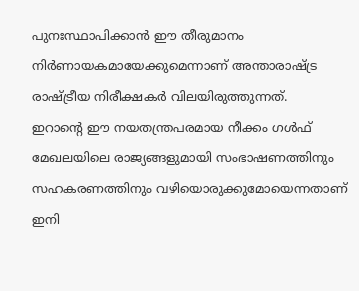പുനഃസ്ഥാപിക്കാൻ ഈ തീരുമാനം നിർണായകമായേക്കുമെന്നാണ് അന്താരാഷ്ട്ര രാഷ്ട്രീയ നിരീക്ഷകർ വിലയിരുത്തുന്നത്.
ഇറാന്റെ ഈ നയതന്ത്രപരമായ നീക്കം ഗൾഫ് മേഖലയിലെ രാജ്യങ്ങളുമായി സംഭാഷണത്തിനും സഹകരണത്തിനും വഴിയൊരുക്കുമോയെന്നതാണ് ഇനി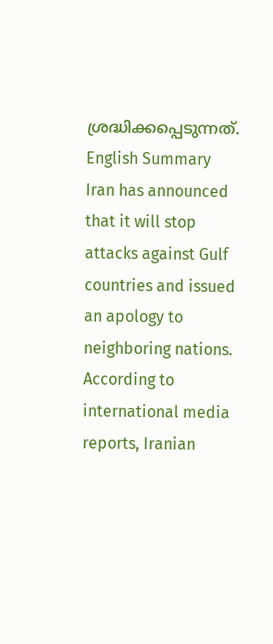ശ്രദ്ധിക്കപ്പെടുന്നത്.
English Summary
Iran has announced that it will stop attacks against Gulf countries and issued an apology to neighboring nations. According to international media reports, Iranian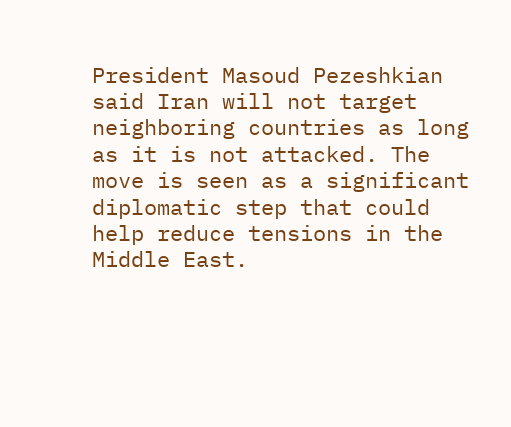President Masoud Pezeshkian said Iran will not target neighboring countries as long as it is not attacked. The move is seen as a significant diplomatic step that could help reduce tensions in the Middle East.